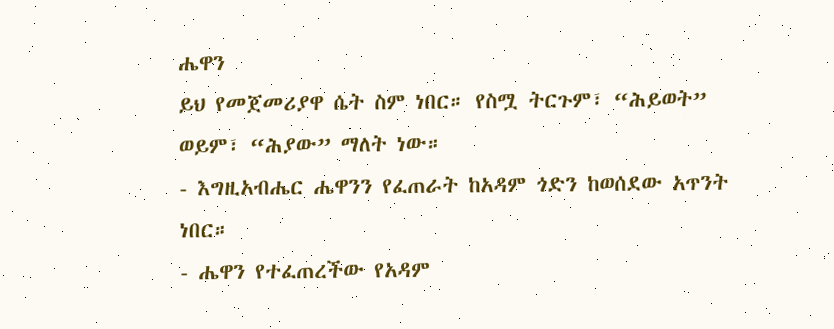ሔዋን
ይህ የመጀመሪያዋ ሴት ስም ነበር። የስሟ ትርጉም፣ “ሕይወት” ወይም፣ “ሕያው” ማለት ነው።
- እግዚአብሔር ሔዋንን የፈጠራት ከአዳም ጎድን ከወሰደው አጥንት ነበር።
- ሔዋን የተፈጠረችው የአዳም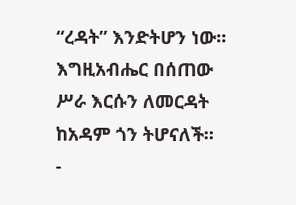“ረዳት” እንድትሆን ነው። እግዚአብሔር በሰጠው ሥራ እርሱን ለመርዳት ከአዳም ጎን ትሆናለች።
-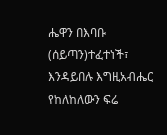ሔዋን በእባቡ (ሰይጣን)ተፈተነች፣ እንዳይበሉ እግዚአብሔር የከለከለውን ፍሬ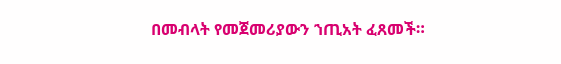በመብላት የመጀመሪያውን ኀጢአት ፈጸመች።